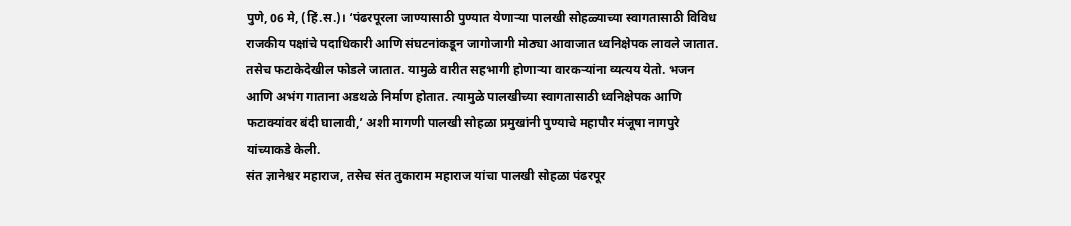पुणे, 06 मे, (हिं.स.)। ‘पंढरपूरला जाण्यासाठी पुण्यात येणाऱ्या पालखी सोहळ्याच्या स्वागतासाठी विविध राजकीय पक्षांचे पदाधिकारी आणि संघटनांकडून जागोजागी मोठ्या आवाजात ध्वनिक्षेपक लावले जातात. तसेच फटाकेदेखील फोडले जातात. यामुळे वारीत सहभागी होणाऱ्या वारकऱ्यांना व्यत्यय येतो. भजन आणि अभंग गाताना अडथळे निर्माण होतात. त्यामुळे पालखीच्या स्वागतासाठी ध्वनिक्षेपक आणि फटाक्यांवर बंदी घालावी,’ अशी मागणी पालखी सोहळा प्रमुखांनी पुण्याचे महापौर मंजूषा नागपुरे यांच्याकडे केली.
संत ज्ञानेश्वर महाराज, तसेच संत तुकाराम महाराज यांचा पालखी सोहळा पंढरपूर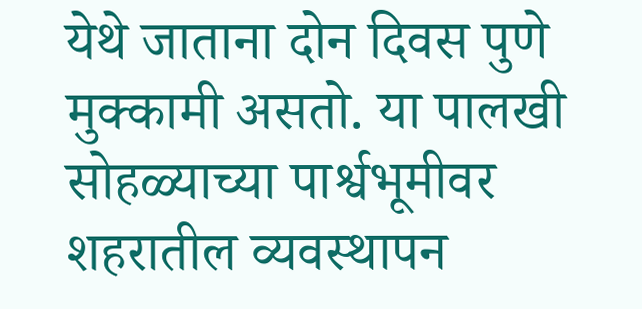येथे जाताना दोन दिवस पुणे मुक्कामी असतो. या पालखी सोहळ्याच्या पार्श्वभूमीवर शहरातील व्यवस्थापन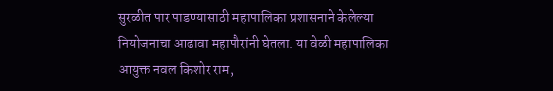सुरळीत पार पाडण्यासाठी महापालिका प्रशासनाने केलेल्या नियोजनाचा आढावा महापौरांनी घेतला. या वेळी महापालिका आयुक्त नवल किशोर राम,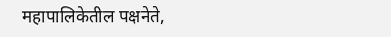महापालिकेतील पक्षनेते,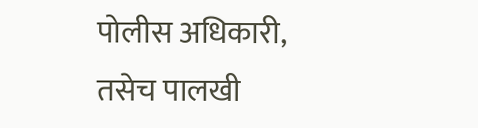पोलीस अधिकारी, तसेच पालखी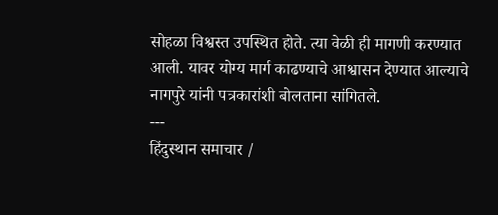सोहळा विश्वस्त उपस्थित होते. त्या वेळी ही मागणी करण्यात आली. यावर योग्य मार्ग काढण्याचे आश्वासन देण्यात आल्याचे नागपुरे यांनी पत्रकारांशी बोलताना सांगितले.
---
हिंदुस्थान समाचार /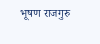भूषण राजगुरु